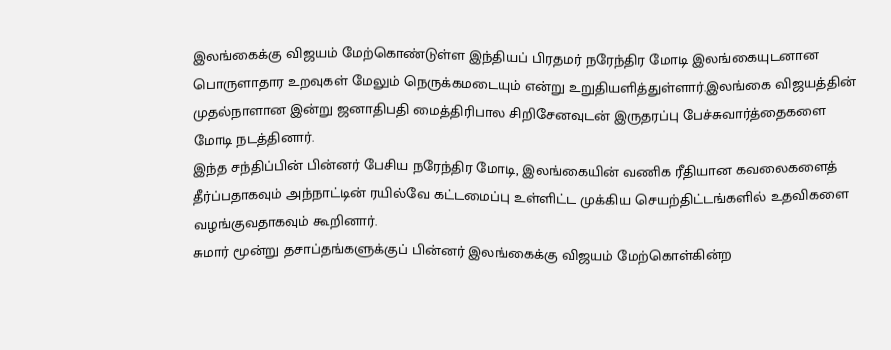இலங்கைக்கு விஜயம் மேற்கொண்டுள்ள இந்தியப் பிரதமர் நரேந்திர மோடி இலங்கையுடனான பொருளாதார உறவுகள் மேலும் நெருக்கமடையும் என்று உறுதியளித்துள்ளார்.இலங்கை விஜயத்தின் முதல்நாளான இன்று ஜனாதிபதி மைத்திரிபால சிறிசேனவுடன் இருதரப்பு பேச்சுவார்த்தைகளை மோடி நடத்தினார்.
இந்த சந்திப்பின் பின்னர் பேசிய நரேந்திர மோடி, இலங்கையின் வணிக ரீதியான கவலைகளைத் தீர்ப்பதாகவும் அந்நாட்டின் ரயில்வே கட்டமைப்பு உள்ளிட்ட முக்கிய செயற்திட்டங்களில் உதவிகளை வழங்குவதாகவும் கூறினார்.
சுமார் மூன்று தசாப்தங்களுக்குப் பின்னர் இலங்கைக்கு விஜயம் மேற்கொள்கின்ற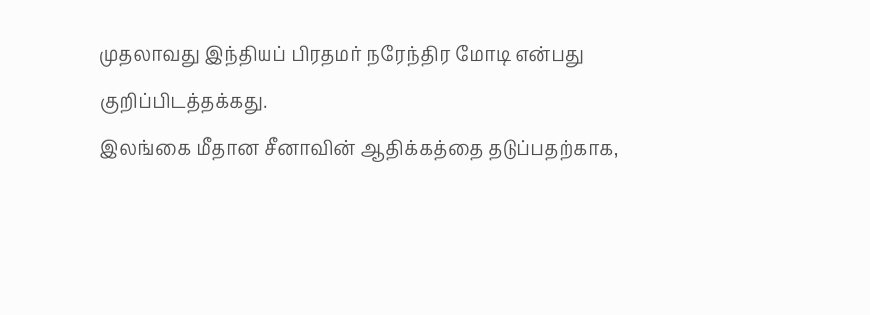முதலாவது இந்தியப் பிரதமர் நரேந்திர மோடி என்பது குறிப்பிடத்தக்கது.
இலங்கை மீதான சீனாவின் ஆதிக்கத்தை தடுப்பதற்காக,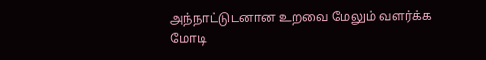அந்நாட்டுடனான உறவை மேலும் வளர்க்க மோடி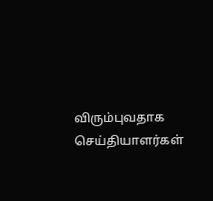விரும்புவதாக செய்தியாளர்கள்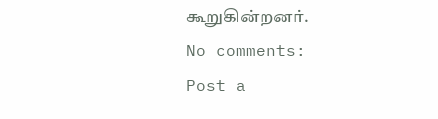கூறுகின்றனர்.
No comments:
Post a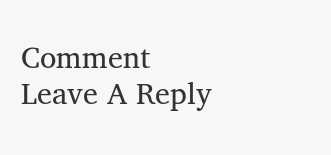Comment
Leave A Reply